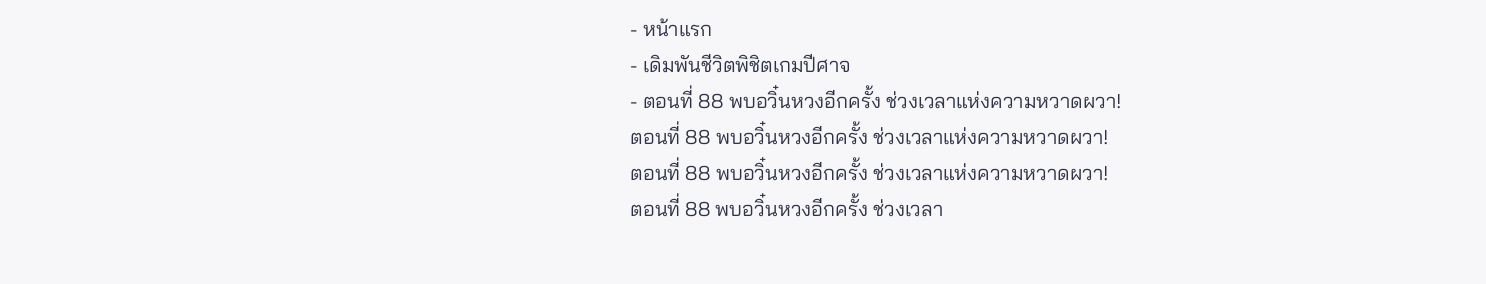- หน้าแรก
- เดิมพันชีวิตพิชิตเกมปีศาจ
- ตอนที่ 88 พบอวิ๋นหวงอีกครั้ง ช่วงเวลาแห่งความหวาดผวา!
ตอนที่ 88 พบอวิ๋นหวงอีกครั้ง ช่วงเวลาแห่งความหวาดผวา!
ตอนที่ 88 พบอวิ๋นหวงอีกครั้ง ช่วงเวลาแห่งความหวาดผวา!
ตอนที่ 88 พบอวิ๋นหวงอีกครั้ง ช่วงเวลา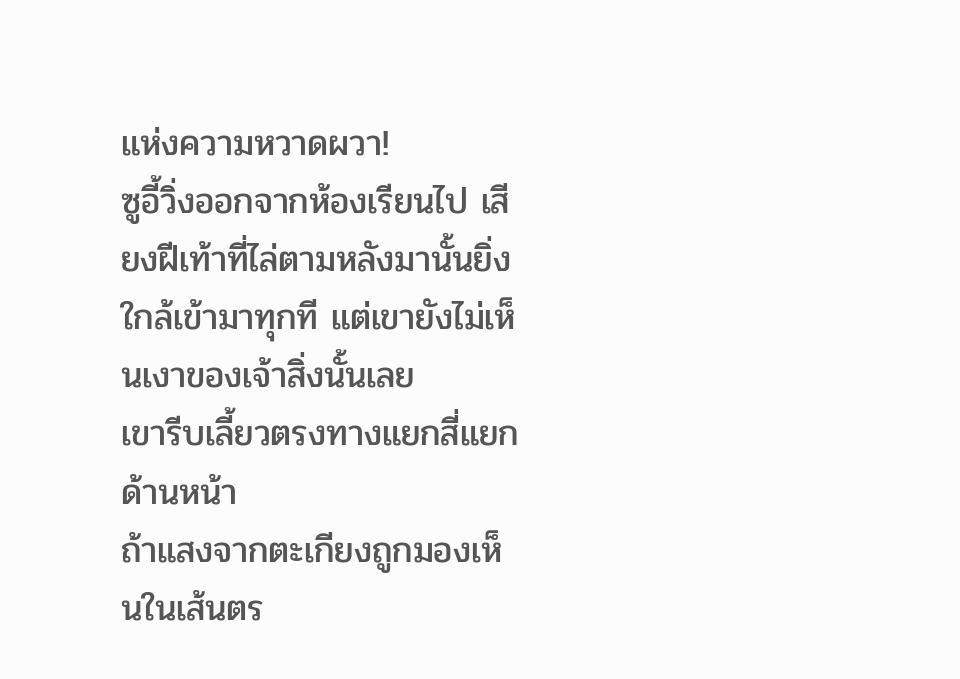แห่งความหวาดผวา!
ซูอี้วิ่งออกจากห้องเรียนไป เสียงฝีเท้าที่ไล่ตามหลังมานั้นยิ่งใกล้เข้ามาทุกที แต่เขายังไม่เห็นเงาของเจ้าสิ่งนั้นเลย
เขารีบเลี้ยวตรงทางแยกสี่แยกด้านหน้า
ถ้าแสงจากตะเกียงถูกมองเห็นในเส้นตร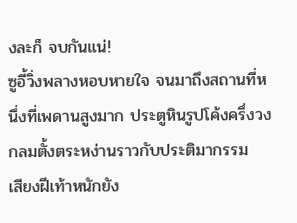งละก็ จบกันแน่!
ซูอี้วิ่งพลางหอบหายใจ จนมาถึงสถานที่หนึ่งที่เพดานสูงมาก ประตูหินรูปโค้งครึ่งวงกลมตั้งตระหง่านราวกับประติมากรรม
เสียงฝีเท้าหนักยัง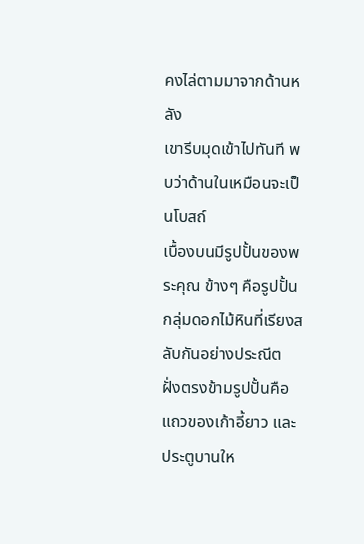คงไล่ตามมาจากด้านหลัง
เขารีบมุดเข้าไปทันที พบว่าด้านในเหมือนจะเป็นโบสถ์
เบื้องบนมีรูปปั้นของพระคุณ ข้างๆ คือรูปปั้นกลุ่มดอกไม้หินที่เรียงสลับกันอย่างประณีต
ฝั่งตรงข้ามรูปปั้นคือแถวของเก้าอี้ยาว และประตูบานให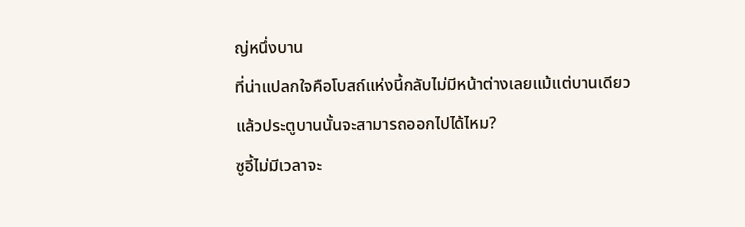ญ่หนึ่งบาน
ที่น่าแปลกใจคือโบสถ์แห่งนี้กลับไม่มีหน้าต่างเลยแม้แต่บานเดียว
แล้วประตูบานนั้นจะสามารถออกไปได้ไหม?
ซูอี้ไม่มีเวลาจะ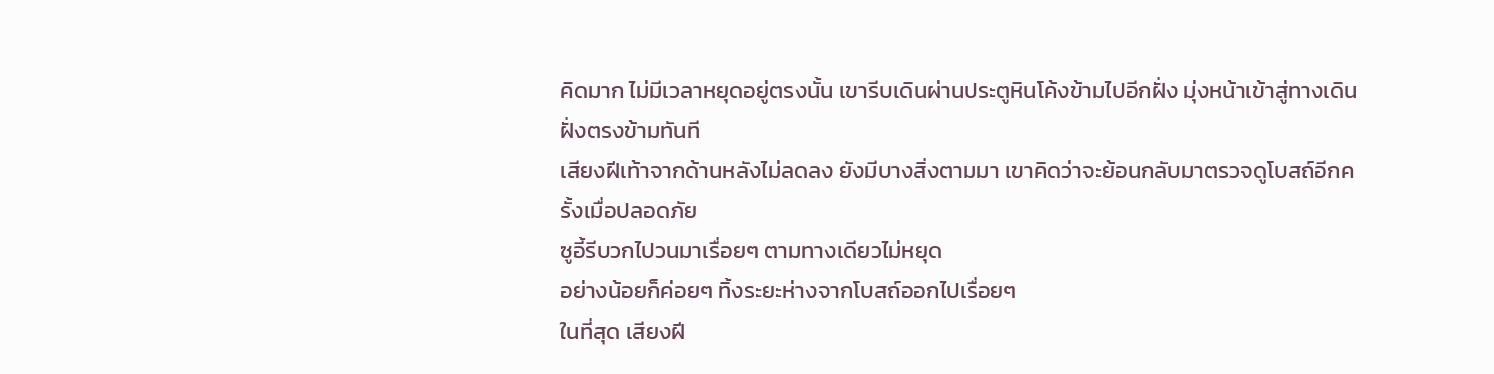คิดมาก ไม่มีเวลาหยุดอยู่ตรงนั้น เขารีบเดินผ่านประตูหินโค้งข้ามไปอีกฝั่ง มุ่งหน้าเข้าสู่ทางเดินฝั่งตรงข้ามทันที
เสียงฝีเท้าจากด้านหลังไม่ลดลง ยังมีบางสิ่งตามมา เขาคิดว่าจะย้อนกลับมาตรวจดูโบสถ์อีกครั้งเมื่อปลอดภัย
ซูอี้รีบวกไปวนมาเรื่อยๆ ตามทางเดียวไม่หยุด
อย่างน้อยก็ค่อยๆ ทิ้งระยะห่างจากโบสถ์ออกไปเรื่อยๆ
ในที่สุด เสียงฝี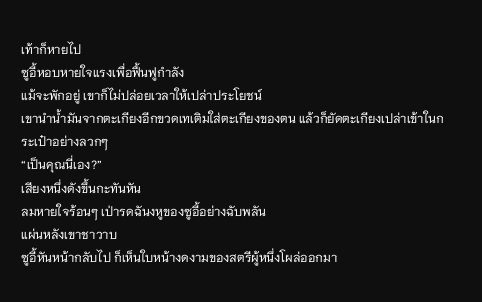เท้าก็หายไป
ซูอี้หอบหายใจแรงเพื่อฟื้นฟูกำลัง
แม้จะพักอยู่ เขาก็ไม่ปล่อยเวลาให้เปล่าประโยชน์
เขานำน้ำมันจากตะเกียงอีกขวดเทเติมใส่ตะเกียงของตน แล้วก็ยัดตะเกียงเปล่าเข้าในกระเป๋าอย่างลวกๆ
“เป็นคุณนี่เอง?”
เสียงหนึ่งดังขึ้นกะทันหัน
ลมหายใจร้อนๆ เป่ารดฉันงหูของซูอี้อย่างฉับพลัน
แผ่นหลังเขาชาวาบ
ซูอี้หันหน้ากลับไป ก็เห็นใบหน้างดงามของสตรีผู้หนึ่งโผล่ออกมา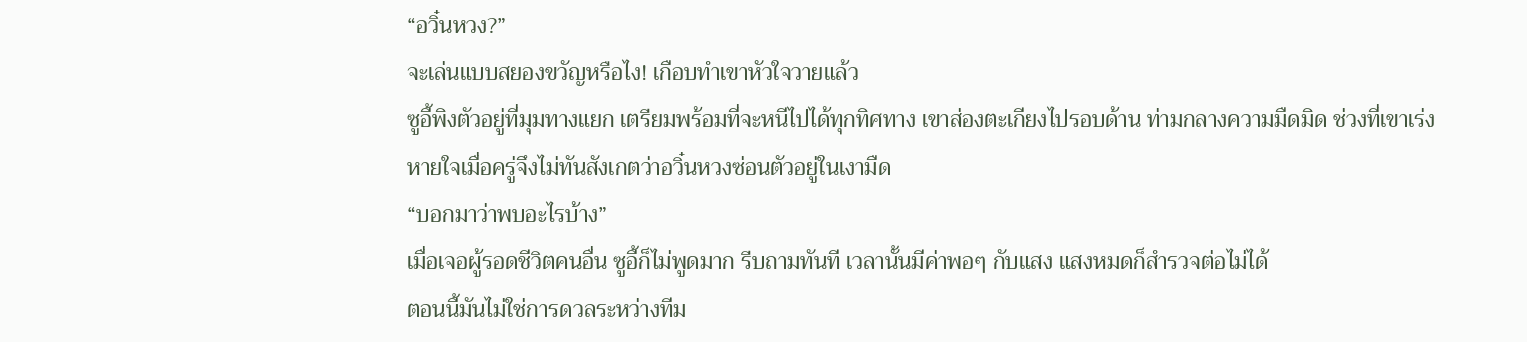“อวิ๋นหวง?”
จะเล่นแบบสยองขวัญหรือไง! เกือบทำเขาหัวใจวายแล้ว
ซูอี้พิงตัวอยู่ที่มุมทางแยก เตรียมพร้อมที่จะหนีไปได้ทุกทิศทาง เขาส่องตะเกียงไปรอบด้าน ท่ามกลางความมืดมิด ช่วงที่เขาเร่งหายใจเมื่อครู่จึงไม่ทันสังเกตว่าอวิ๋นหวงซ่อนตัวอยู่ในเงามืด
“บอกมาว่าพบอะไรบ้าง”
เมื่อเจอผู้รอดชีวิตคนอื่น ซูอี้ก็ไม่พูดมาก รีบถามทันที เวลานั้นมีค่าพอๆ กับแสง แสงหมดก็สำรวจต่อไม่ได้
ตอนนี้มันไม่ใช่การดวลระหว่างทีม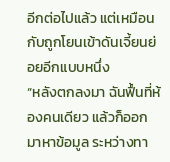อีกต่อไปแล้ว แต่เหมือนกับถูกโยนเข้าดันเจี้ยนย่อยอีกแบบหนึ่ง
“หลังตกลงมา ฉันฟื้นที่ห้องคนเดียว แล้วก็ออกมาหาข้อมูล ระหว่างทา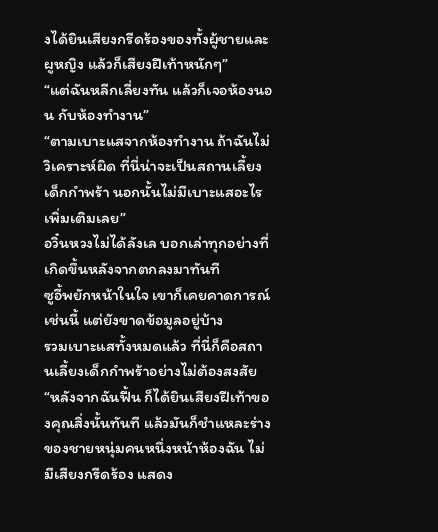งได้ยินเสียงกรีดร้องของทั้งผู้ชายและผูหญิง แล้วก็เสียงฝีเท้าหนักๆ”
“แต่ฉันหลีกเลี่ยงทัน แล้วก็เจอห้องนอน กับห้องทำงาน”
“ตามเบาะแสจากห้องทำงาน ถ้าฉันไม่วิเคราะห์ผิด ที่นี่น่าจะเป็นสถานเลี้ยงเด็กกำพร้า นอกนั้นไม่มีเบาะแสอะไรเพิ่มเติมเลย”
อวิ๋นหวงไม่ได้ลังเล บอกเล่าทุกอย่างที่เกิดขึ้นหลังจากตกลงมาทันที
ซูอี้พยักหน้าในใจ เขาก็เคยคาดการณ์เช่นนี้ แต่ยังขาดข้อมูลอยู่บ้าง
รวมเบาะแสทั้งหมดแล้ว ที่นี่ก็คือสถานเลี้ยงเด็กกำพร้าอย่างไม่ต้องสงสัย
“หลังจากฉันฟื้น ก็ได้ยินเสียงฝีเท้าของคุณสิ่งนั้นทันที แล้วมันก็ชำแหละร่างของชายหนุ่มคนหนึ่งหน้าห้องฉัน ไม่มีเสียงกรีดร้อง แสดง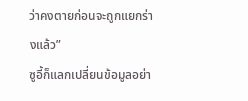ว่าคงตายก่อนจะถูกแยกร่างแล้ว”
ซูอี้ก็แลกเปลี่ยนข้อมูลอย่า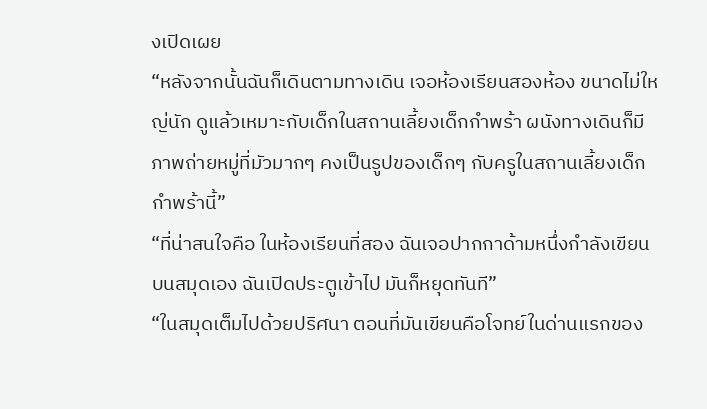งเปิดเผย
“หลังจากนั้นฉันก็เดินตามทางเดิน เจอห้องเรียนสองห้อง ขนาดไม่ใหญ่นัก ดูแล้วเหมาะกับเด็กในสถานเลี้ยงเด็กกำพร้า ผนังทางเดินก็มีภาพถ่ายหมู่ที่มัวมากๆ คงเป็นรูปของเด็กๆ กับครูในสถานเลี้ยงเด็กกำพร้านี้”
“ที่น่าสนใจคือ ในห้องเรียนที่สอง ฉันเจอปากกาด้ามหนึ่งกำลังเขียนบนสมุดเอง ฉันเปิดประตูเข้าไป มันก็หยุดทันที”
“ในสมุดเต็มไปด้วยปริศนา ตอนที่มันเขียนคือโจทย์ในด่านแรกของ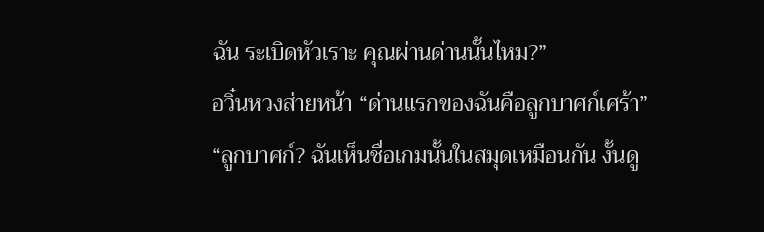ฉัน ระเบิดหัวเราะ คุณผ่านด่านนั้นไหม?”
อวิ๋นหวงส่ายหน้า “ด่านแรกของฉันคือลูกบาศก์เศร้า”
“ลูกบาศก์? ฉันเห็นชื่อเกมนั้นในสมุดเหมือนกัน งั้นดู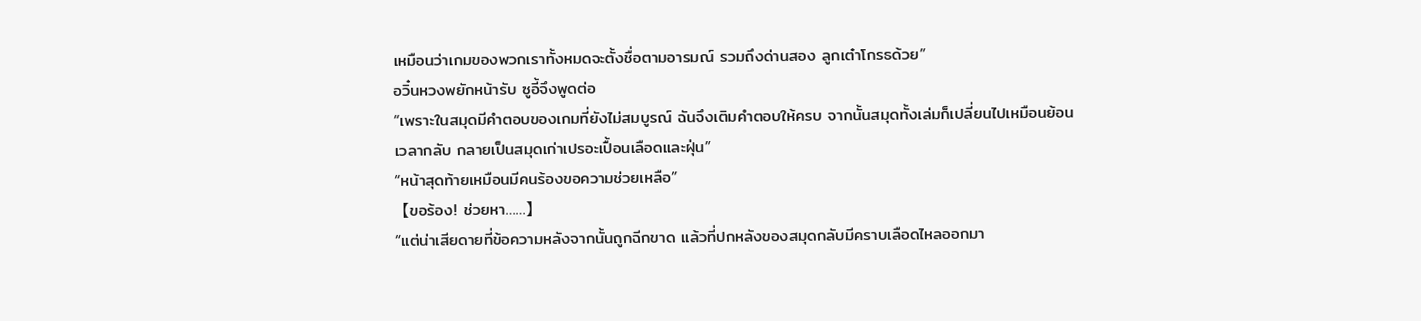เหมือนว่าเกมของพวกเราทั้งหมดจะตั้งชื่อตามอารมณ์ รวมถึงด่านสอง ลูกเต๋าโกรธด้วย”
อวิ๋นหวงพยักหน้ารับ ซูอี้จึงพูดต่อ
“เพราะในสมุดมีคำตอบของเกมที่ยังไม่สมบูรณ์ ฉันจึงเติมคำตอบให้ครบ จากนั้นสมุดทั้งเล่มก็เปลี่ยนไปเหมือนย้อนเวลากลับ กลายเป็นสมุดเก่าเปรอะเปื้อนเลือดและฝุ่น”
“หน้าสุดท้ายเหมือนมีคนร้องขอความช่วยเหลือ”
【ขอร้อง! ช่วยหา……】
“แต่น่าเสียดายที่ข้อความหลังจากนั้นถูกฉีกขาด แล้วที่ปกหลังของสมุดกลับมีคราบเลือดไหลออกมา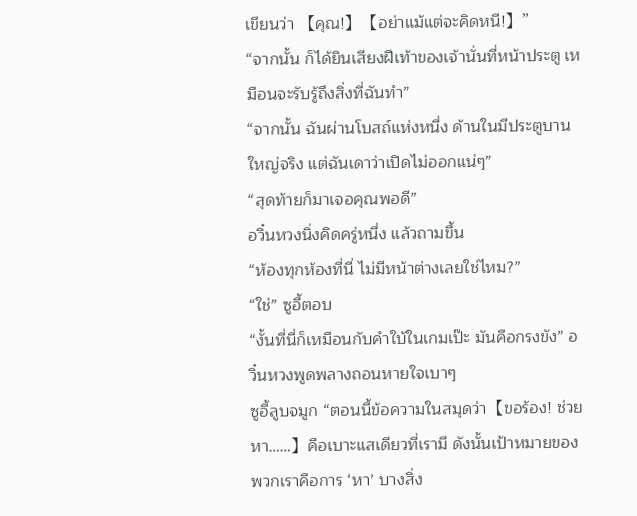เขียนว่า 【คุณ!】【อย่าแม้แต่จะคิดหนี!】”
“จากนั้น ก็ได้ยินเสียงฝีเท้าของเจ้านั่นที่หน้าประตู เหมือนจะรับรู้ถึงสิ่งที่ฉันทำ”
“จากนั้น ฉันผ่านโบสถ์แห่งหนึ่ง ด้านในมีประตูบานใหญ่จริง แต่ฉันเดาว่าเปิดไม่ออกแน่ๆ”
“สุดท้ายก็มาเจอคุณพอดี”
อวิ๋นหวงนิ่งคิดครู่หนึ่ง แล้วถามขึ้น
“ห้องทุกห้องที่นี่ ไม่มีหน้าต่างเลยใช่ไหม?”
“ใช่” ซูอี้ตอบ
“งั้นที่นี่ก็เหมือนกับคำใบ้ในเกมเป๊ะ มันคือกรงขัง” อวิ๋นหวงพูดพลางถอนหายใจเบาๆ
ซูอี้ลูบจมูก “ตอนนี้ข้อความในสมุดว่า【ขอร้อง! ช่วยหา……】คือเบาะแสเดียวที่เรามี ดังนั้นเป้าหมายของพวกเราคือการ ‘หา’ บางสิ่ง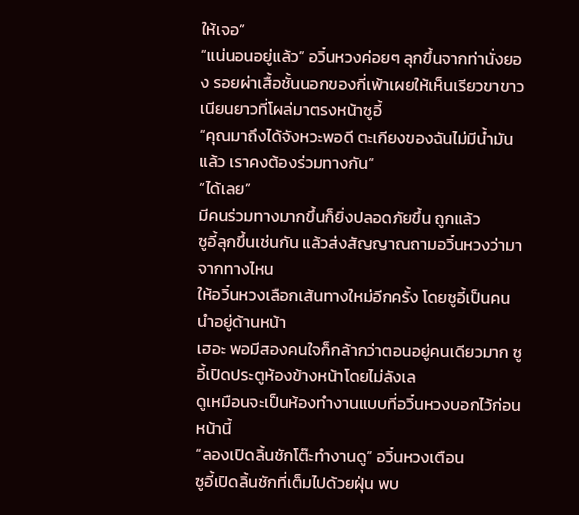ให้เจอ”
“แน่นอนอยู่แล้ว” อวิ๋นหวงค่อยๆ ลุกขึ้นจากท่านั่งยอง รอยผ่าเสื้อชั้นนอกของกี่เพ้าเผยให้เห็นเรียวขาขาวเนียนยาวที่โผล่มาตรงหน้าซูอี้
“คุณมาถึงได้จังหวะพอดี ตะเกียงของฉันไม่มีน้ำมันแล้ว เราคงต้องร่วมทางกัน”
“ได้เลย”
มีคนร่วมทางมากขึ้นก็ยิ่งปลอดภัยขึ้น ถูกแล้ว
ซูอี้ลุกขึ้นเช่นกัน แล้วส่งสัญญาณถามอวิ๋นหวงว่ามาจากทางไหน
ให้อวิ๋นหวงเลือกเส้นทางใหม่อีกครั้ง โดยซูอี้เป็นคนนำอยู่ด้านหน้า
เฮอะ พอมีสองคนใจก็กล้ากว่าตอนอยู่คนเดียวมาก ซูอี้เปิดประตูห้องข้างหน้าโดยไม่ลังเล
ดูเหมือนจะเป็นห้องทำงานแบบที่อวิ๋นหวงบอกไว้ก่อนหน้านี้
“ลองเปิดลิ้นชักโต๊ะทำงานดู” อวิ๋นหวงเตือน
ซูอี้เปิดลิ้นชักที่เต็มไปด้วยฝุ่น พบ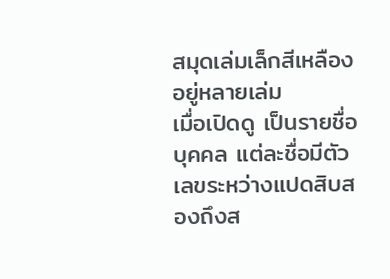สมุดเล่มเล็กสีเหลืองอยู่หลายเล่ม
เมื่อเปิดดู เป็นรายชื่อบุคคล แต่ละชื่อมีตัวเลขระหว่างแปดสิบสองถึงส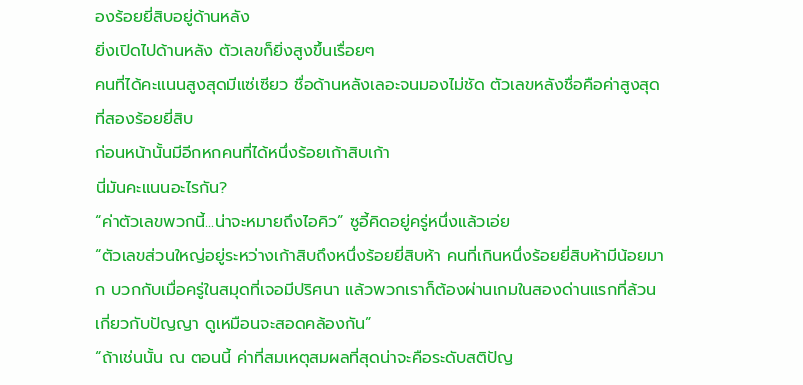องร้อยยี่สิบอยู่ด้านหลัง
ยิ่งเปิดไปด้านหลัง ตัวเลขก็ยิ่งสูงขึ้นเรื่อยๆ
คนที่ได้คะแนนสูงสุดมีแซ่เซียว ชื่อด้านหลังเลอะจนมองไม่ชัด ตัวเลขหลังชื่อคือค่าสูงสุดที่สองร้อยยี่สิบ
ก่อนหน้านั้นมีอีกหกคนที่ได้หนึ่งร้อยเก้าสิบเก้า
นี่มันคะแนนอะไรกัน?
“ค่าตัวเลขพวกนี้...น่าจะหมายถึงไอคิว” ซูอี้คิดอยู่ครู่หนึ่งแล้วเอ่ย
“ตัวเลขส่วนใหญ่อยู่ระหว่างเก้าสิบถึงหนึ่งร้อยยี่สิบห้า คนที่เกินหนึ่งร้อยยี่สิบห้ามีน้อยมาก บวกกับเมื่อครู่ในสมุดที่เจอมีปริศนา แล้วพวกเราก็ต้องผ่านเกมในสองด่านแรกที่ล้วนเกี่ยวกับปัญญา ดูเหมือนจะสอดคล้องกัน”
“ถ้าเช่นนั้น ณ ตอนนี้ ค่าที่สมเหตุสมผลที่สุดน่าจะคือระดับสติปัญ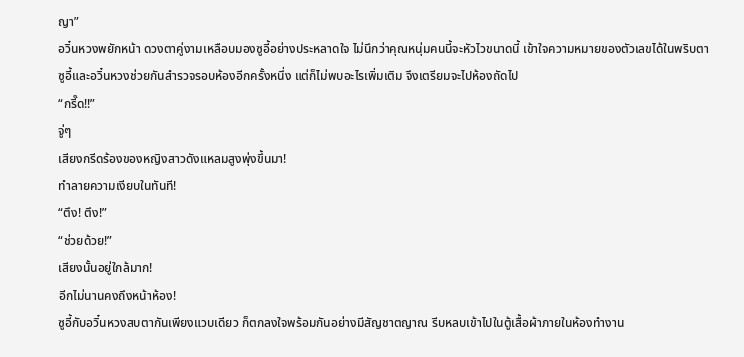ญา”
อวิ๋นหวงพยักหน้า ดวงตาคู่งามเหลือบมองซูอี้อย่างประหลาดใจ ไม่นึกว่าคุณหนุ่มคนนี้จะหัวไวขนาดนี้ เข้าใจความหมายของตัวเลขได้ในพริบตา
ซูอี้และอวิ๋นหวงช่วยกันสำรวจรอบห้องอีกครั้งหนึ่ง แต่ก็ไม่พบอะไรเพิ่มเติม จึงเตรียมจะไปห้องถัดไป
“กรี๊ด!!”
จู่ๆ
เสียงกรีดร้องของหญิงสาวดังแหลมสูงพุ่งขึ้นมา!
ทำลายความเงียบในทันที!
“ตึง! ตึง!”
“ช่วยด้วย!”
เสียงนั้นอยู่ใกล้มาก!
อีกไม่นานคงถึงหน้าห้อง!
ซูอี้กับอวิ๋นหวงสบตากันเพียงแวบเดียว ก็ตกลงใจพร้อมกันอย่างมีสัญชาตญาณ รีบหลบเข้าไปในตู้เสื้อผ้าภายในห้องทำงาน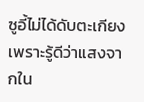ซูอี้ไม่ได้ดับตะเกียง เพราะรู้ดีว่าแสงจากใน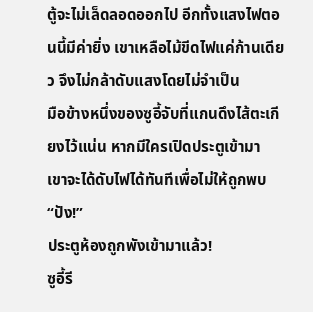ตู้จะไม่เล็ดลอดออกไป อีกทั้งแสงไฟตอนนี้มีค่ายิ่ง เขาเหลือไม้ขีดไฟแค่ก้านเดียว จึงไม่กล้าดับแสงโดยไม่จำเป็น
มือข้างหนึ่งของซูอี้จับที่แกนดึงไส้ตะเกียงไว้แน่น หากมีใครเปิดประตูเข้ามา เขาจะได้ดับไฟได้ทันทีเพื่อไม่ให้ถูกพบ
“ปัง!”
ประตูห้องถูกพังเข้ามาแล้ว!
ซูอี้รี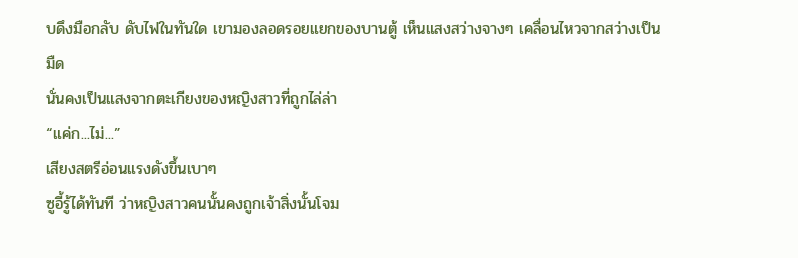บดึงมือกลับ ดับไฟในทันใด เขามองลอดรอยแยกของบานตู้ เห็นแสงสว่างจางๆ เคลื่อนไหวจากสว่างเป็นมืด
นั่นคงเป็นแสงจากตะเกียงของหญิงสาวที่ถูกไล่ล่า
“แค่ก...ไม่...”
เสียงสตรีอ่อนแรงดังขึ้นเบาๆ
ซูอี้รู้ได้ทันที ว่าหญิงสาวคนนั้นคงถูกเจ้าสิ่งนั้นโจม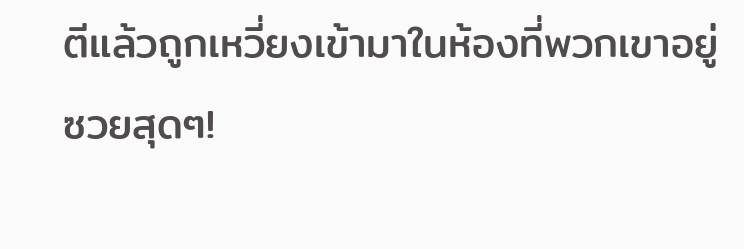ตีแล้วถูกเหวี่ยงเข้ามาในห้องที่พวกเขาอยู่
ซวยสุดๆ!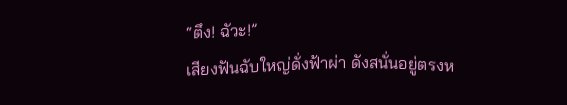“ตึง! ฉัวะ!”
เสียงฟันฉับใหญ่ดั่งฟ้าผ่า ดังสนั่นอยู่ตรงห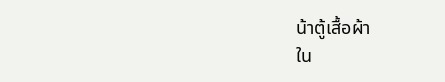น้าตู้เสื้อผ้า
ใน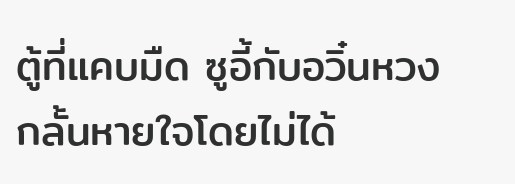ตู้ที่แคบมืด ซูอี้กับอวิ๋นหวงกลั้นหายใจโดยไม่ได้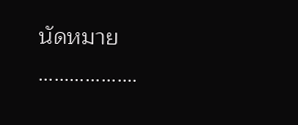นัดหมาย
……………….